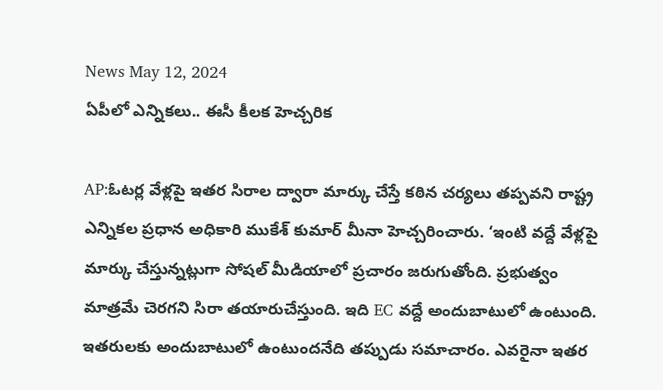News May 12, 2024
ఏపీలో ఎన్నికలు.. ఈసీ కీలక హెచ్చరిక

AP:ఓటర్ల వేళ్లపై ఇతర సిరాల ద్వారా మార్కు చేస్తే కఠిన చర్యలు తప్పవని రాష్ట్ర ఎన్నికల ప్రధాన అధికారి ముకేశ్ కుమార్ మీనా హెచ్చరించారు. ‘ఇంటి వద్దే వేళ్లపై మార్కు చేస్తున్నట్లుగా సోషల్ మీడియాలో ప్రచారం జరుగుతోంది. ప్రభుత్వం మాత్రమే చెరగని సిరా తయారుచేస్తుంది. ఇది EC వద్దే అందుబాటులో ఉంటుంది. ఇతరులకు అందుబాటులో ఉంటుందనేది తప్పుడు సమాచారం. ఎవరైనా ఇతర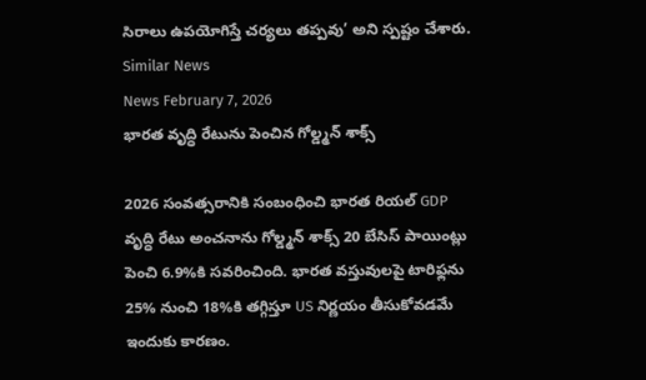సిరాలు ఉపయోగిస్తే చర్యలు తప్పవు’ అని స్పష్టం చేశారు.
Similar News
News February 7, 2026
భారత వృద్ధి రేటును పెంచిన గోల్డ్మన్ శాక్స్

2026 సంవత్సరానికి సంబంధించి భారత రియల్ GDP వృద్ధి రేటు అంచనాను గోల్డ్మన్ శాక్స్ 20 బేసిస్ పాయింట్లు పెంచి 6.9%కి సవరించింది. భారత వస్తువులపై టారిఫ్లను 25% నుంచి 18%కి తగ్గిస్తూ US నిర్ణయం తీసుకోవడమే ఇందుకు కారణం.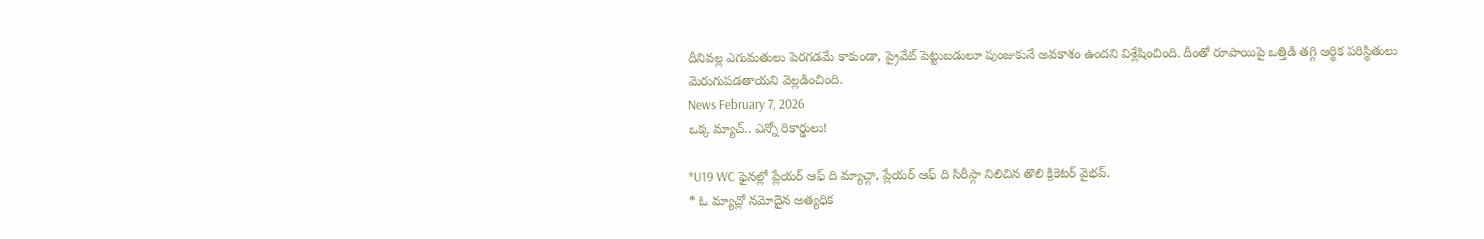దీనివల్ల ఎగుమతులు పెరగడమే కాకుండా, ప్రైవేట్ పెట్టుబడులూ పుంజుకునే అవకాశం ఉందని విశ్లేషించింది. దీంతో రూపాయిపై ఒత్తిడి తగ్గి ఆర్థిక పరిస్థితులు మెరుగుపడతాయని వెల్లడించింది.
News February 7, 2026
ఒక్క మ్యాచ్.. ఎన్నో రికార్డులు!

*U19 WC ఫైనల్లో ప్లేయర్ ఆఫ్ ది మ్యాచ్గా, ప్లేయర్ ఆఫ్ ది సిరీస్గా నిలిచిన తొలి క్రికెటర్ వైభవ్.
* ఓ మ్యాచ్లో నమోదైన అత్యధిక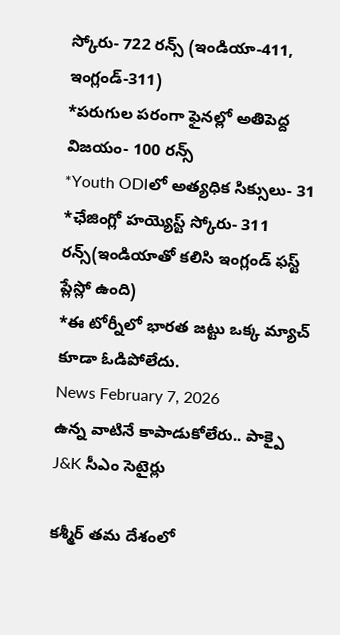స్కోరు- 722 రన్స్ (ఇండియా-411, ఇంగ్లండ్-311)
*పరుగుల పరంగా ఫైనల్లో అతిపెద్ద విజయం- 100 రన్స్
*Youth ODIలో అత్యధిక సిక్సులు- 31
*ఛేజింగ్లో హయ్యెస్ట్ స్కోరు- 311 రన్స్(ఇండియాతో కలిసి ఇంగ్లండ్ ఫస్ట్ ప్లేస్లో ఉంది)
*ఈ టోర్నీలో భారత జట్టు ఒక్క మ్యాచ్ కూడా ఓడిపోలేదు.
News February 7, 2026
ఉన్న వాటినే కాపాడుకోలేరు.. పాక్పై J&K సీఎం సెటైర్లు

కశ్మీర్ తమ దేశంలో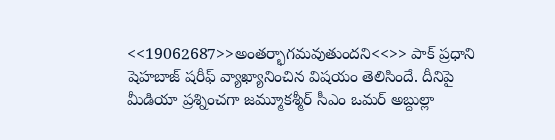<<19062687>>అంతర్భాగమవుతుందని<<>> పాక్ ప్రధాని షెహబాజ్ షరీఫ్ వ్యాఖ్యానించిన విషయం తెలిసిందే. దీనిపై మీడియా ప్రశ్నించగా జమ్మూకశ్మీర్ సీఎం ఒమర్ అబ్దుల్లా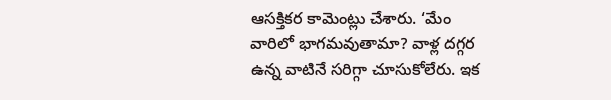ఆసక్తికర కామెంట్లు చేశారు. ‘మేం వారిలో భాగమవుతామా? వాళ్ల దగ్గర ఉన్న వాటినే సరిగ్గా చూసుకోలేరు. ఇక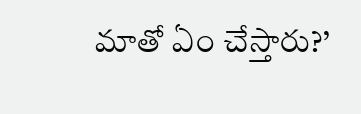మాతో ఏం చేస్తారు?’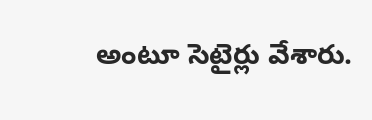అంటూ సెటైర్లు వేశారు.